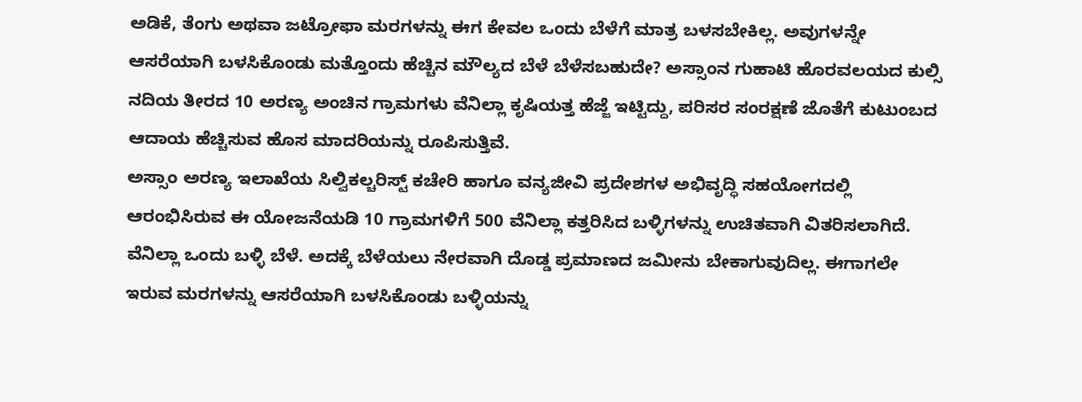ಅಡಿಕೆ, ತೆಂಗು ಅಥವಾ ಜಟ್ರೋಫಾ ಮರಗಳನ್ನು ಈಗ ಕೇವಲ ಒಂದು ಬೆಳೆಗೆ ಮಾತ್ರ ಬಳಸಬೇಕಿಲ್ಲ. ಅವುಗಳನ್ನೇ ಆಸರೆಯಾಗಿ ಬಳಸಿಕೊಂಡು ಮತ್ತೊಂದು ಹೆಚ್ಚಿನ ಮೌಲ್ಯದ ಬೆಳೆ ಬೆಳೆಸಬಹುದೇ? ಅಸ್ಸಾಂನ ಗುಹಾಟಿ ಹೊರವಲಯದ ಕುಲ್ಸಿ ನದಿಯ ತೀರದ 10 ಅರಣ್ಯ ಅಂಚಿನ ಗ್ರಾಮಗಳು ವೆನಿಲ್ಲಾ ಕೃಷಿಯತ್ತ ಹೆಜ್ಜೆ ಇಟ್ಟಿದ್ದು, ಪರಿಸರ ಸಂರಕ್ಷಣೆ ಜೊತೆಗೆ ಕುಟುಂಬದ ಆದಾಯ ಹೆಚ್ಚಿಸುವ ಹೊಸ ಮಾದರಿಯನ್ನು ರೂಪಿಸುತ್ತಿವೆ.
ಅಸ್ಸಾಂ ಅರಣ್ಯ ಇಲಾಖೆಯ ಸಿಲ್ವಿಕಲ್ಚರಿಸ್ಟ್ ಕಚೇರಿ ಹಾಗೂ ವನ್ಯಜೀವಿ ಪ್ರದೇಶಗಳ ಅಭಿವೃದ್ಧಿ ಸಹಯೋಗದಲ್ಲಿ ಆರಂಭಿಸಿರುವ ಈ ಯೋಜನೆಯಡಿ 10 ಗ್ರಾಮಗಳಿಗೆ 500 ವೆನಿಲ್ಲಾ ಕತ್ತರಿಸಿದ ಬಳ್ಳಿಗಳನ್ನು ಉಚಿತವಾಗಿ ವಿತರಿಸಲಾಗಿದೆ.
ವೆನಿಲ್ಲಾ ಒಂದು ಬಳ್ಳಿ ಬೆಳೆ. ಅದಕ್ಕೆ ಬೆಳೆಯಲು ನೇರವಾಗಿ ದೊಡ್ಡ ಪ್ರಮಾಣದ ಜಮೀನು ಬೇಕಾಗುವುದಿಲ್ಲ. ಈಗಾಗಲೇ ಇರುವ ಮರಗಳನ್ನು ಆಸರೆಯಾಗಿ ಬಳಸಿಕೊಂಡು ಬಳ್ಳಿಯನ್ನು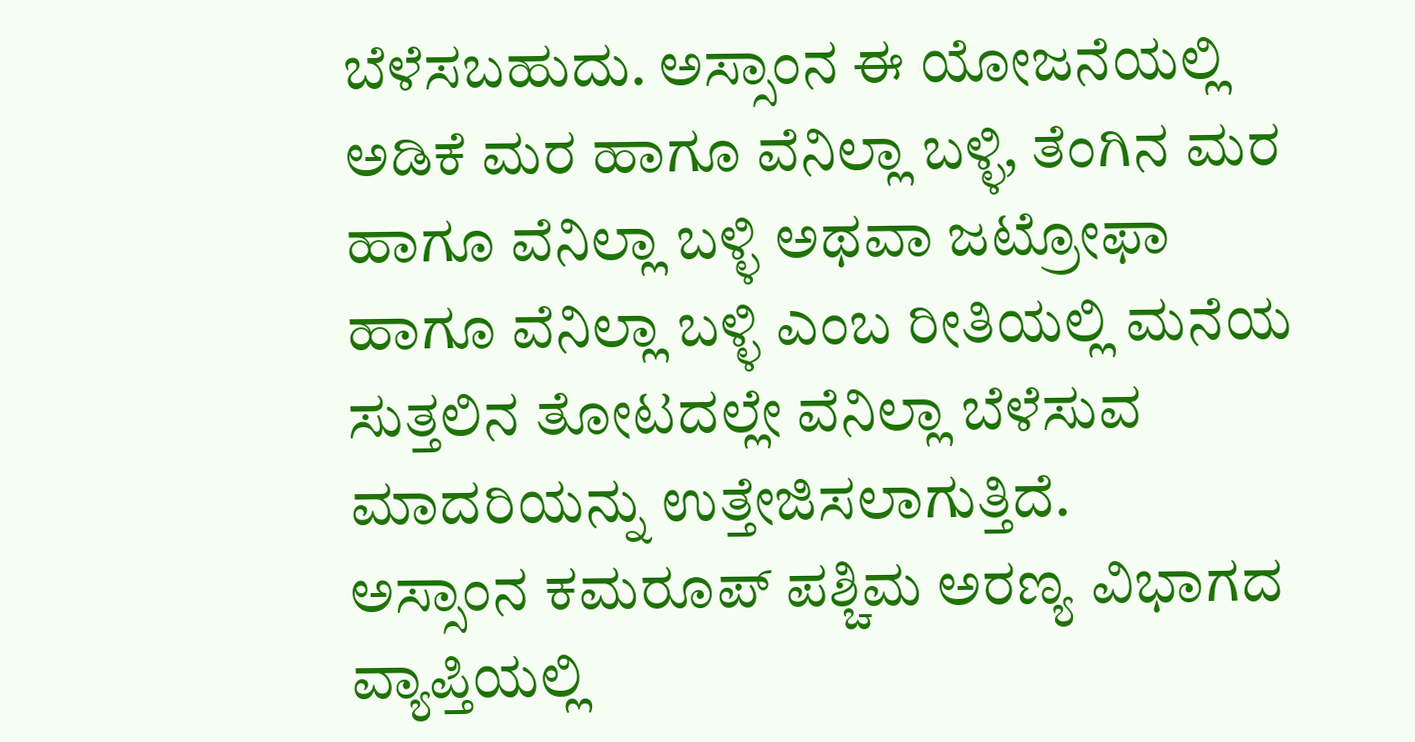ಬೆಳೆಸಬಹುದು. ಅಸ್ಸಾಂನ ಈ ಯೋಜನೆಯಲ್ಲಿ ಅಡಿಕೆ ಮರ ಹಾಗೂ ವೆನಿಲ್ಲಾ ಬಳ್ಳಿ, ತೆಂಗಿನ ಮರ ಹಾಗೂ ವೆನಿಲ್ಲಾ ಬಳ್ಳಿ ಅಥವಾ ಜಟ್ರೋಫಾ ಹಾಗೂ ವೆನಿಲ್ಲಾ ಬಳ್ಳಿ ಎಂಬ ರೀತಿಯಲ್ಲಿ ಮನೆಯ ಸುತ್ತಲಿನ ತೋಟದಲ್ಲೇ ವೆನಿಲ್ಲಾ ಬೆಳೆಸುವ ಮಾದರಿಯನ್ನು ಉತ್ತೇಜಿಸಲಾಗುತ್ತಿದೆ.
ಅಸ್ಸಾಂನ ಕಮರೂಪ್ ಪಶ್ಚಿಮ ಅರಣ್ಯ ವಿಭಾಗದ ವ್ಯಾಪ್ತಿಯಲ್ಲಿ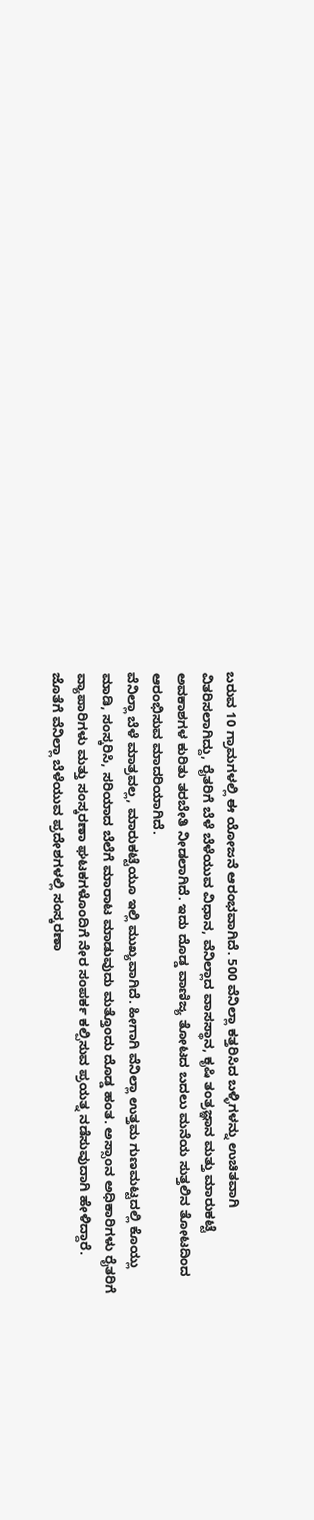ಬರುವ 10 ಗ್ರಾಮಗಳಲ್ಲಿ ಈ ಯೋಜನೆ ಆರಂಭವಾಗಿದೆ. 500 ವೆನಿಲ್ಲಾ ಕತ್ತರಿಸಿದ ಬಳ್ಳಿಗಳನ್ನು ಉಚಿತವಾಗಿ ವಿತರಿಸಲಾಗಿದ್ದು, ರೈತರಿಗೆ ಬೆಳೆ ಬೆಳೆಯುವ ವಿಧಾನ, ವೆನಿಲ್ಲಾದ ವಾಸಸ್ಥಾನ, ಕೃಷಿ ತಂತ್ರಜ್ಞಾನ ಮತ್ತು ಮಾರುಕಟ್ಟೆ ಅವಕಾಶಗಳ ಕುರಿತು ತರಬೇತಿ ನೀಡಲಾಗಿದೆ. ಇದು ದೊಡ್ಡ ವಾಣಿಜ್ಯ ತೋಟದ ಬದಲು ಮನೆಯ ಸುತ್ತಲಿನ ತೋಟದಿಂದ ಆರಂಭಿಸುವ ಮಾದರಿಯಾಗಿದೆ.
ವೆನಿಲ್ಲಾ ಬೆಳೆ ಮಾತ್ರವಲ್ಲ, ಮಾರುಕಟ್ಟೆಯೂ ಇಲ್ಲಿ ಮುಖ್ಯವಾಗಿದೆ. ಹೀಗಾಗಿ ವೆನಿಲ್ಲಾ ಉತ್ತಮ ಗುಣಮಟ್ಟದಲ್ಲಿ ಕೊಯ್ಲು ಮಾಡಿ, ಸಂಸ್ಕರಿಸಿ, ಸರಿಯಾದ ಬೆಲೆಗೆ ಮಾರಾಟ ಮಾಡುವುದು ಮತ್ತೊಂದು ದೊಡ್ಡ ಹಂತ. ಅಸ್ಸಾಂನ ಅಧಿಕಾರಿಗಳು ರೈತರಿಗೆ ವ್ಯಾಪಾರಿಗಳು ಮತ್ತು ಸಂಸ್ಕರಣಾ ಘಟಕಗಳೊಂದಿಗೆ ನೇರ ಸಂಪರ್ಕ ಕಲ್ಪಿಸುವ ಪ್ರಯತ್ನ ನಡೆಸುವುದಾಗಿ ಹೇಳಿದ್ದಾರೆ. ಜೊತೆಗೆ ವೆನಿಲ್ಲಾ ಬೆಳೆಯುವ ಪ್ರದೇಶಗಳಲ್ಲಿ ಸಂಸ್ಕರಣಾ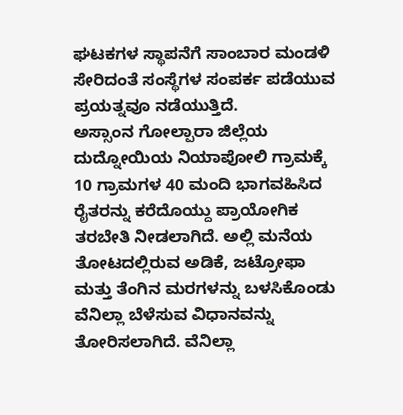ಘಟಕಗಳ ಸ್ಥಾಪನೆಗೆ ಸಾಂಬಾರ ಮಂಡಳಿ ಸೇರಿದಂತೆ ಸಂಸ್ಥೆಗಳ ಸಂಪರ್ಕ ಪಡೆಯುವ ಪ್ರಯತ್ನವೂ ನಡೆಯುತ್ತಿದೆ.
ಅಸ್ಸಾಂನ ಗೋಲ್ಪಾರಾ ಜಿಲ್ಲೆಯ ದುದ್ನೋಯಿಯ ನಿಯಾಪೋಲಿ ಗ್ರಾಮಕ್ಕೆ 10 ಗ್ರಾಮಗಳ 40 ಮಂದಿ ಭಾಗವಹಿಸಿದ ರೈತರನ್ನು ಕರೆದೊಯ್ದು ಪ್ರಾಯೋಗಿಕ ತರಬೇತಿ ನೀಡಲಾಗಿದೆ. ಅಲ್ಲಿ ಮನೆಯ ತೋಟದಲ್ಲಿರುವ ಅಡಿಕೆ, ಜಟ್ರೋಫಾ ಮತ್ತು ತೆಂಗಿನ ಮರಗಳನ್ನು ಬಳಸಿಕೊಂಡು ವೆನಿಲ್ಲಾ ಬೆಳೆಸುವ ವಿಧಾನವನ್ನು ತೋರಿಸಲಾಗಿದೆ. ವೆನಿಲ್ಲಾ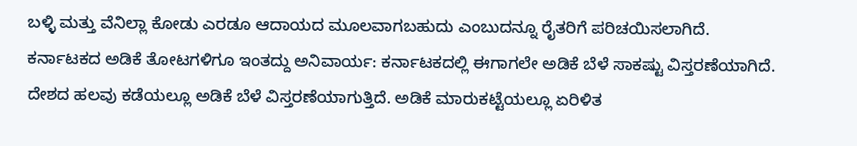ಬಳ್ಳಿ ಮತ್ತು ವೆನಿಲ್ಲಾ ಕೋಡು ಎರಡೂ ಆದಾಯದ ಮೂಲವಾಗಬಹುದು ಎಂಬುದನ್ನೂ ರೈತರಿಗೆ ಪರಿಚಯಿಸಲಾಗಿದೆ.
ಕರ್ನಾಟಕದ ಅಡಿಕೆ ತೋಟಗಳಿಗೂ ಇಂತದ್ದು ಅನಿವಾರ್ಯ: ಕರ್ನಾಟಕದಲ್ಲಿ ಈಗಾಗಲೇ ಅಡಿಕೆ ಬೆಳೆ ಸಾಕಷ್ಟು ವಿಸ್ತರಣೆಯಾಗಿದೆ. ದೇಶದ ಹಲವು ಕಡೆಯಲ್ಲೂ ಅಡಿಕೆ ಬೆಳೆ ವಿಸ್ತರಣೆಯಾಗುತ್ತಿದೆ. ಅಡಿಕೆ ಮಾರುಕಟ್ಟೆಯಲ್ಲೂ ಏರಿಳಿತ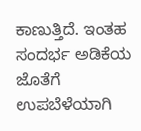ಕಾಣುತ್ತಿದೆ. ಇಂತಹ ಸಂದರ್ಭ ಅಡಿಕೆಯ ಜೊತೆಗೆ ಉಪಬೆಳೆಯಾಗಿ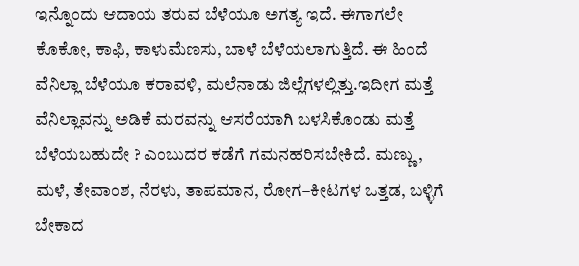ಇನ್ನೊಂದು ಆದಾಯ ತರುವ ಬೆಳೆಯೂ ಅಗತ್ಯ ಇದೆ. ಈಗಾಗಲೇ ಕೊಕೋ, ಕಾಫಿ, ಕಾಳುಮೆಣಸು, ಬಾಳೆ ಬೆಳೆಯಲಾಗುತ್ತಿದೆ. ಈ ಹಿಂದೆ ವೆನಿಲ್ಲಾ ಬೆಳೆಯೂ ಕರಾವಳಿ, ಮಲೆನಾಡು ಜಿಲ್ಲೆಗಳಲ್ಲಿತ್ತು.ಇದೀಗ ಮತ್ತೆ ವೆನಿಲ್ಲಾವನ್ನು ಅಡಿಕೆ ಮರವನ್ನು ಆಸರೆಯಾಗಿ ಬಳಸಿಕೊಂಡು ಮತ್ತೆ ಬೆಳೆಯಬಹುದೇ ? ಎಂಬುದರ ಕಡೆಗೆ ಗಮನಹರಿಸಬೇಕಿದೆ. ಮಣ್ಣು, ಮಳೆ, ತೇವಾಂಶ, ನೆರಳು, ತಾಪಮಾನ, ರೋಗ–ಕೀಟಗಳ ಒತ್ತಡ, ಬಳ್ಳಿಗೆ ಬೇಕಾದ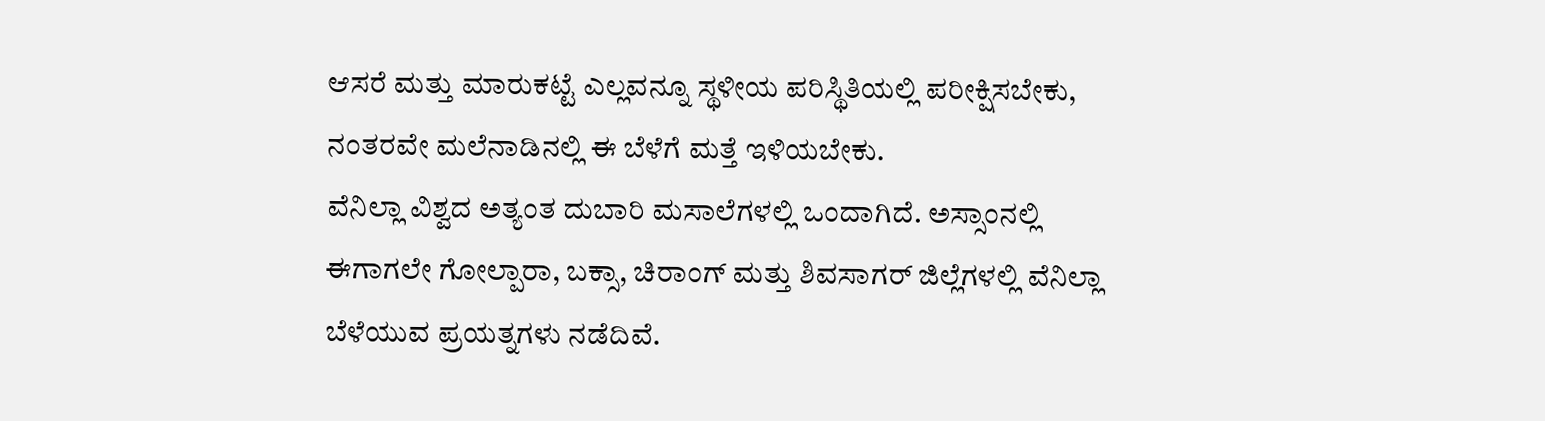ಆಸರೆ ಮತ್ತು ಮಾರುಕಟ್ಟೆ ಎಲ್ಲವನ್ನೂ ಸ್ಥಳೀಯ ಪರಿಸ್ಥಿತಿಯಲ್ಲಿ ಪರೀಕ್ಷಿಸಬೇಕು, ನಂತರವೇ ಮಲೆನಾಡಿನಲ್ಲಿ ಈ ಬೆಳೆಗೆ ಮತ್ತೆ ಇಳಿಯಬೇಕು.
ವೆನಿಲ್ಲಾ ವಿಶ್ವದ ಅತ್ಯಂತ ದುಬಾರಿ ಮಸಾಲೆಗಳಲ್ಲಿ ಒಂದಾಗಿದೆ. ಅಸ್ಸಾಂನಲ್ಲಿ ಈಗಾಗಲೇ ಗೋಲ್ಪಾರಾ, ಬಕ್ಸಾ, ಚಿರಾಂಗ್ ಮತ್ತು ಶಿವಸಾಗರ್ ಜಿಲ್ಲೆಗಳಲ್ಲಿ ವೆನಿಲ್ಲಾ ಬೆಳೆಯುವ ಪ್ರಯತ್ನಗಳು ನಡೆದಿವೆ.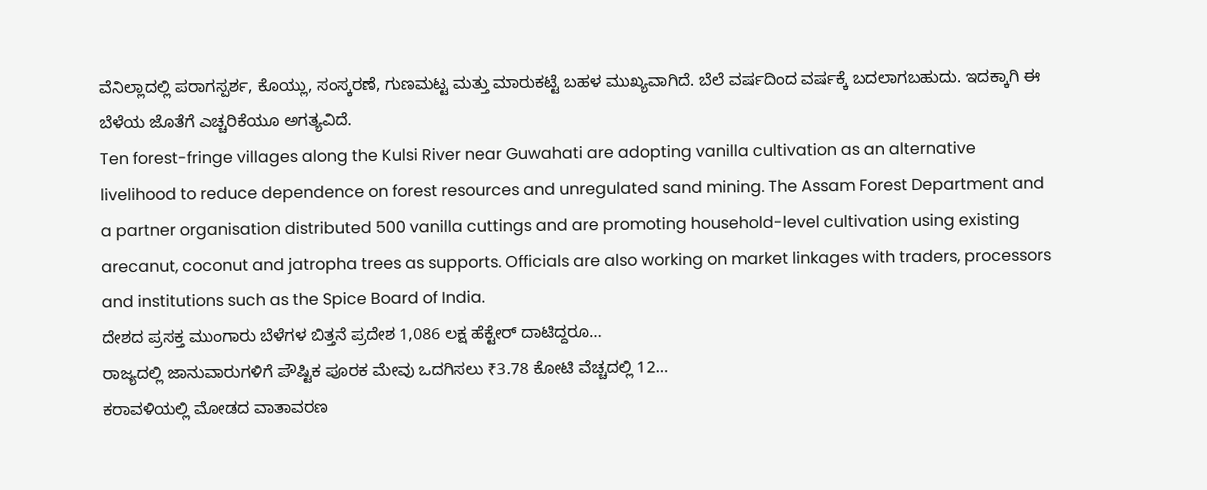ವೆನಿಲ್ಲಾದಲ್ಲಿ ಪರಾಗಸ್ಪರ್ಶ, ಕೊಯ್ಲು, ಸಂಸ್ಕರಣೆ, ಗುಣಮಟ್ಟ ಮತ್ತು ಮಾರುಕಟ್ಟೆ ಬಹಳ ಮುಖ್ಯವಾಗಿದೆ. ಬೆಲೆ ವರ್ಷದಿಂದ ವರ್ಷಕ್ಕೆ ಬದಲಾಗಬಹುದು. ಇದಕ್ಕಾಗಿ ಈ ಬೆಳೆಯ ಜೊತೆಗೆ ಎಚ್ಚರಿಕೆಯೂ ಅಗತ್ಯವಿದೆ.
Ten forest-fringe villages along the Kulsi River near Guwahati are adopting vanilla cultivation as an alternative livelihood to reduce dependence on forest resources and unregulated sand mining. The Assam Forest Department and a partner organisation distributed 500 vanilla cuttings and are promoting household-level cultivation using existing arecanut, coconut and jatropha trees as supports. Officials are also working on market linkages with traders, processors and institutions such as the Spice Board of India.
ದೇಶದ ಪ್ರಸಕ್ತ ಮುಂಗಾರು ಬೆಳೆಗಳ ಬಿತ್ತನೆ ಪ್ರದೇಶ 1,086 ಲಕ್ಷ ಹೆಕ್ಟೇರ್ ದಾಟಿದ್ದರೂ…
ರಾಜ್ಯದಲ್ಲಿ ಜಾನುವಾರುಗಳಿಗೆ ಪೌಷ್ಟಿಕ ಪೂರಕ ಮೇವು ಒದಗಿಸಲು ₹3.78 ಕೋಟಿ ವೆಚ್ಚದಲ್ಲಿ 12…
ಕರಾವಳಿಯಲ್ಲಿ ಮೋಡದ ವಾತಾವರಣ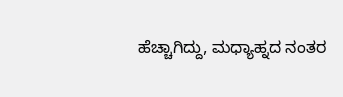ಹೆಚ್ಚಾಗಿದ್ದು, ಮಧ್ಯಾಹ್ನದ ನಂತರ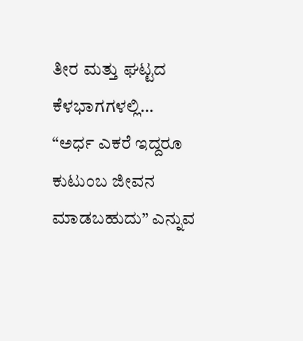ತೀರ ಮತ್ತು ಘಟ್ಟದ ಕೆಳಭಾಗಗಳಲ್ಲಿ…
“ಅರ್ಧ ಎಕರೆ ಇದ್ದರೂ ಕುಟುಂಬ ಜೀವನ ಮಾಡಬಹುದು” ಎನ್ನುವ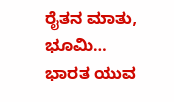ರೈತನ ಮಾತು, ಭೂಮಿ…
ಭಾರತ ಯುವ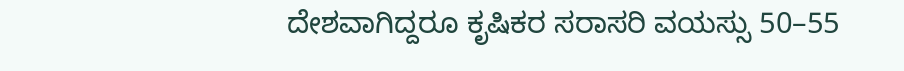ದೇಶವಾಗಿದ್ದರೂ ಕೃಷಿಕರ ಸರಾಸರಿ ವಯಸ್ಸು 50–55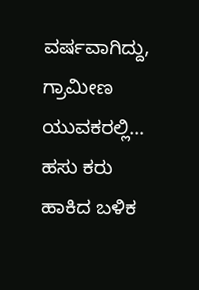ವರ್ಷವಾಗಿದ್ದು, ಗ್ರಾಮೀಣ ಯುವಕರಲ್ಲಿ…
ಹಸು ಕರು ಹಾಕಿದ ಬಳಿಕ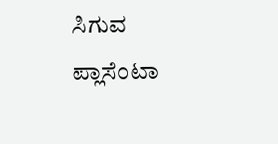ಸಿಗುವ ಪ್ಲಾಸೆಂಟಾ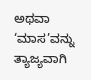ಅಥವಾ ‘ಮಾಸ’ವನ್ನು ತ್ಯಾಜ್ಯವಾಗಿ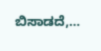ಬಿಸಾಡದೆ,…